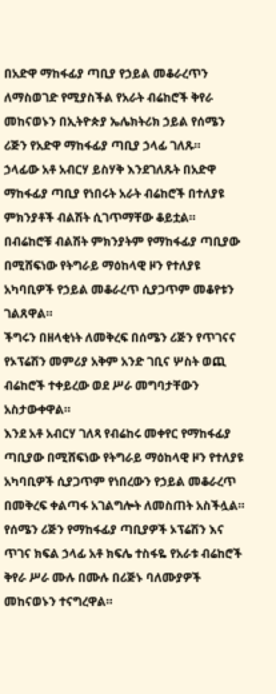በአድዋ ማከፋፊያ ጣቢያ የኃይል መቆራረጥን ለማስወገድ የሚያስችል የአራት ብሬከሮች ቅየራ መከናወኑን በኢትዮጵያ ኤሌክትሪክ ኃይል የሰሜን ሪጅን የአድዋ ማከፋፊያ ጣቢያ ኃላፊ ገለጹ።
ኃላፊው አቶ አብርሃ ይስሃቅ እንደገለጹት በአድዋ ማከፋፊያ ጣቢያ የነበሩት አራት ብሬከሮች በተለያዩ ምክንያቶች ብልሽት ሲገጥማቸው ቆይቷል።
በብሬከሮቹ ብልሽት ምክንያትም የማከፋፊያ ጣቢያው በሚሸፍነው የትግራይ ማዕከላዊ ዞን የተለያዩ አካባቢዎች የኃይል መቆራረጥ ሲያጋጥም መቆየቱን ገልጸዋል።
ችግሩን በዘላቂነት ለመቅረፍ በሰሜን ሪጅን የጥገናና የኦፕሬሽን መምሪያ አቅም አንድ ገቢና ሦስት ወጪ ብሬከሮች ተቀይረው ወደ ሥራ መግባታቸውን አስታውቀዋል።
እንደ አቶ አብርሃ ገለጻ የብሬከሩ መቀየር የማከፋፊያ ጣቢያው በሚሸፍነው የትግራይ ማዕከላዊ ዞን የተለያዩ አካባቢዎች ሲያጋጥም የነበረውን የኃይል መቆራረጥ በመቅረፍ ቀልጣፋ አገልግሎት ለመስጠት አስችሏል።
የሰሜን ሪጅን የማከፋፊያ ጣቢያዎች ኦፕሬሽን እና ጥገና ክፍል ኃላፊ አቶ ክፍሌ ተስፋዬ የአራቱ ብሬከሮች ቅየራ ሥራ ሙሉ በሙሉ በሪጅኑ ባለሙያዎች መከናወኑን ተናግረዋል።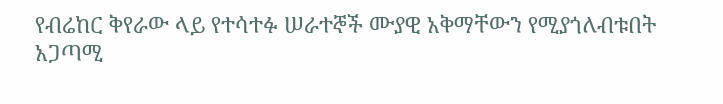የብሬከር ቅየራው ላይ የተሳተፉ ሠራተኞች ሙያዊ አቅማቸውን የሚያጎለብቱበት አጋጣሚ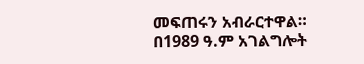መፍጠሩን አብራርተዋል።
በ1989 ዓ.ም አገልግሎት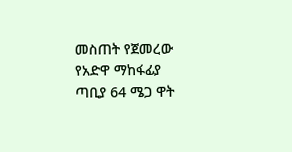መስጠት የጀመረው የአድዋ ማከፋፊያ ጣቢያ 64 ሜጋ ዋት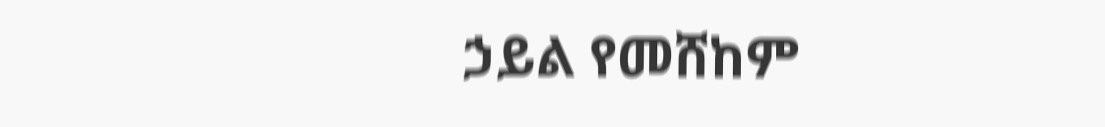ኃይል የመሸከም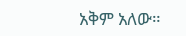አቅም አለው።